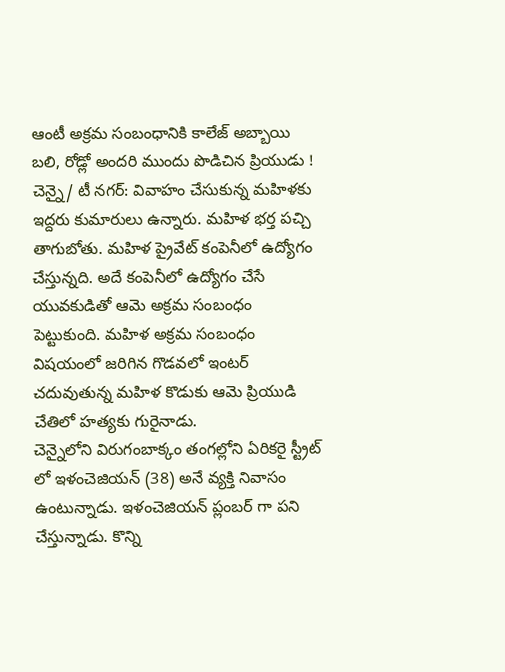ఆంటీ అక్రమ సంబంధానికి కాలేజ్ అబ్బాయి బలి, రోడ్లో అందరి ముందు పొడిచిన ప్రియుడు !
చెన్నై/ టీ నగర్: వివాహం చేసుకున్న మహిళకు ఇద్దరు కుమారులు ఉన్నారు. మహిళ భర్త పచ్చి తాగుబోతు. మహిళ ప్రైవేట్ కంపెనీలో ఉద్యోగం చేస్తున్నది. అదే కంపెనీలో ఉద్యోగం చేసే యువకుడితో ఆమె అక్రమ సంబంధం పెట్టుకుంది. మహిళ అక్రమ సంబంధం విషయంలో జరిగిన గొడవలో ఇంటర్ చదువుతున్న మహిళ కొడుకు ఆమె ప్రియుడి చేతిలో హత్యకు గురైనాడు.
చెన్నైలోని విరుగంబాక్కం తంగల్లోని ఏరికరై స్ట్రీట్ లో ఇళంచెజియన్ (38) అనే వ్యక్తి నివాసం ఉంటున్నాడు. ఇళంచెజియన్ ప్లంబర్ గా పని చేస్తున్నాడు. కొన్ని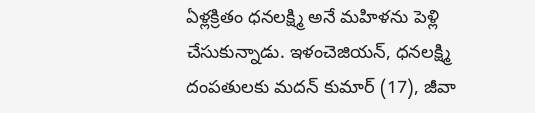ఏళ్లక్రితం ధనలక్ష్మి అనే మహిళను పెళ్లి చేసుకున్నాడు. ఇళంచెజియన్, ధనలక్ష్మి దంపతులకు మదన్ కుమార్ (17), జీవా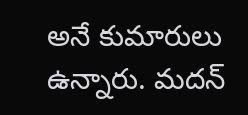అనే కుమారులు ఉన్నారు. మదన్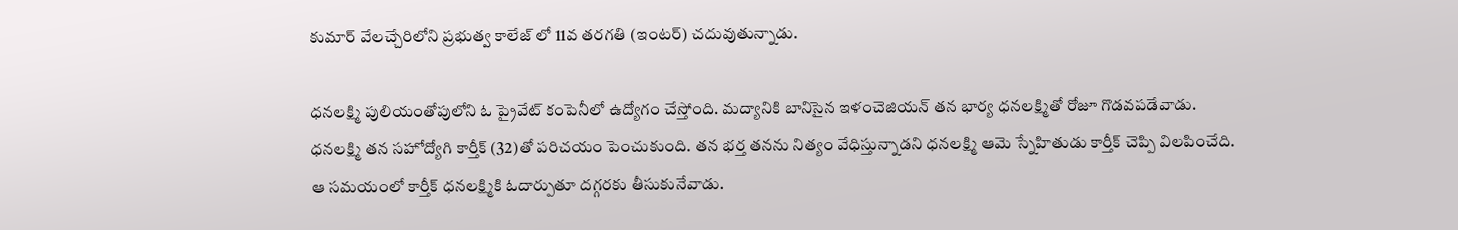కుమార్ వేలచ్చేరిలోని ప్రభుత్వ కాలేజ్ లో 11వ తరగతి (ఇంటర్) చదువుతున్నాడు.

ధనలక్ష్మి పులియంతోపులోని ఓ ప్రైవేట్ కంపెనీలో ఉద్యోగం చేస్తోంది. మద్యానికి బానిసైన ఇళంచెజియన్ తన భార్య ధనలక్ష్మితో రోజూ గొడవపడేవాడు. ధనలక్ష్మి తన సహోద్యోగి కార్తీక్ (32)తో పరిచయం పెంచుకుంది. తన భర్త తనను నిత్యం వేధిస్తున్నాడని ధనలక్ష్మి ఆమె స్నేహితుడు కార్తీక్ చెప్పి విలపించేది. ఆ సమయంలో కార్తీక్ ధనలక్ష్మికి ఓదార్పుతూ దగ్గరకు తీసుకునేవాడు.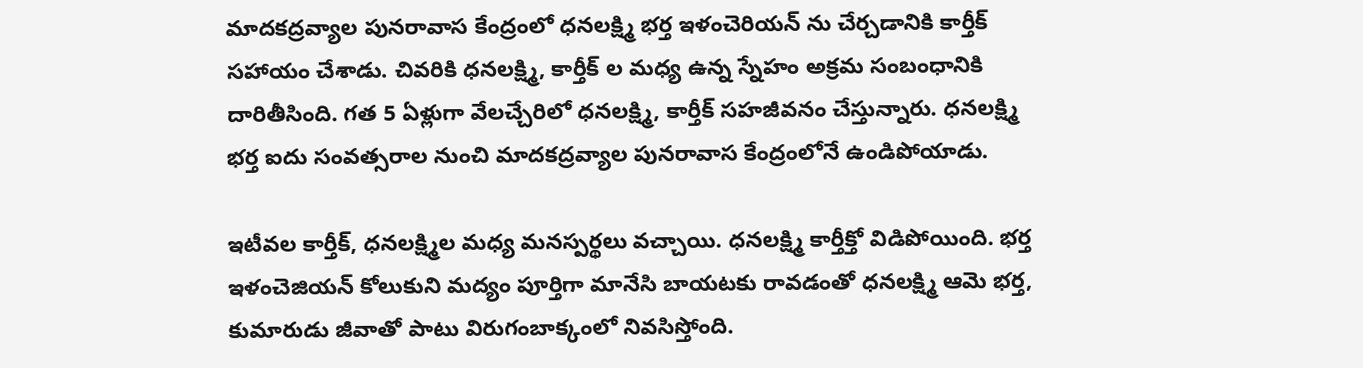మాదకద్రవ్యాల పునరావాస కేంద్రంలో ధనలక్ష్మి భర్త ఇళంచెరియన్ ను చేర్చడానికి కార్తీక్ సహాయం చేశాడు. చివరికి ధనలక్ష్మి, కార్తీక్ ల మధ్య ఉన్న స్నేహం అక్రమ సంబంధానికి దారితీసింది. గత 5 ఏళ్లుగా వేలచ్చేరిలో ధనలక్ష్మి, కార్తీక్ సహజీవనం చేస్తున్నారు. ధనలక్ష్మి భర్త ఐదు సంవత్సరాల నుంచి మాదకద్రవ్యాల పునరావాస కేంద్రంలోనే ఉండిపోయాడు.

ఇటీవల కార్తీక్, ధనలక్ష్మిల మధ్య మనస్పర్థలు వచ్చాయి. ధనలక్ష్మి కార్తీక్తో విడిపోయింది. భర్త ఇళంచెజియన్ కోలుకుని మద్యం పూర్తిగా మానేసి బాయటకు రావడంతో ధనలక్ష్మి ఆమె భర్త, కుమారుడు జీవాతో పాటు విరుగంబాక్కంలో నివసిస్తోంది.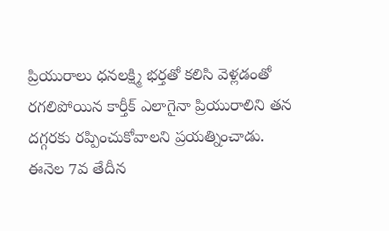ప్రియురాలు ధనలక్ష్మి భర్తతో కలిసి వెళ్లడంతో రగలిపోయిన కార్తీక్ ఎలాగైనా ప్రియురాలిని తన దగ్గరకు రప్పించుకోవాలని ప్రయత్నించాడు.
ఈనెల 7వ తేదీన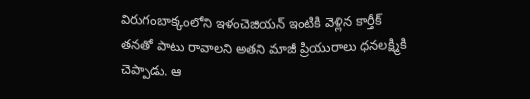విరుగంబాక్కంలోని ఇళంచెజియన్ ఇంటికి వెళ్లిన కార్తీక్ తనతో పాటు రావాలని అతని మాజీ ప్రియురాలు ధనలక్ష్మికి చెప్పాడు. ఆ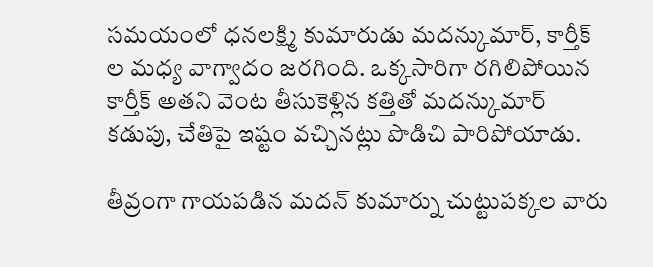సమయంలో ధనలక్ష్మి కుమారుడు మదన్కుమార్, కార్తీక్ ల మధ్య వాగ్వాదం జరగింది. ఒక్కసారిగా రగిలిపోయిన కార్తీక్ అతని వెంట తీసుకెళ్లిన కత్తితో మదన్కుమార్ కడుపు, చేతిపై ఇష్టం వచ్చినట్లు పొడిచి పారిపోయాడు.

తీవ్రంగా గాయపడిన మదన్ కుమార్ను చుట్టుపక్కల వారు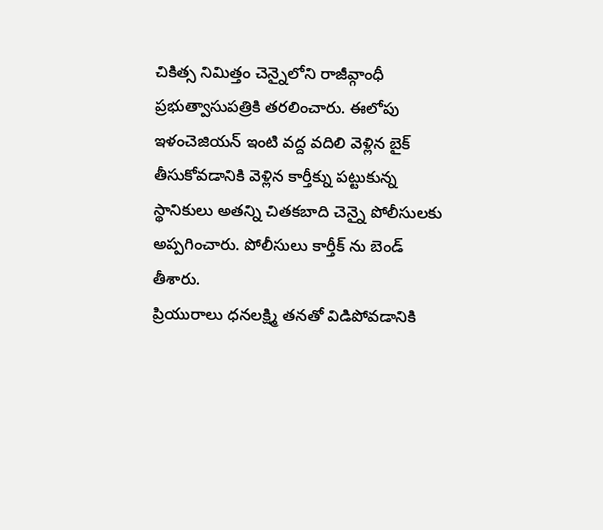చికిత్స నిమిత్తం చెన్నైలోని రాజీవ్గాంధీ ప్రభుత్వాసుపత్రికి తరలించారు. ఈలోపు ఇళంచెజియన్ ఇంటి వద్ద వదిలి వెళ్లిన బైక్ తీసుకోవడానికి వెళ్లిన కార్తీక్ను పట్టుకున్న స్థానికులు అతన్ని చితకబాది చెన్నై పోలీసులకు అప్పగించారు. పోలీసులు కార్తీక్ ను బెండ్ తీశారు.
ప్రియురాలు ధనలక్ష్మి తనతో విడిపోవడానికి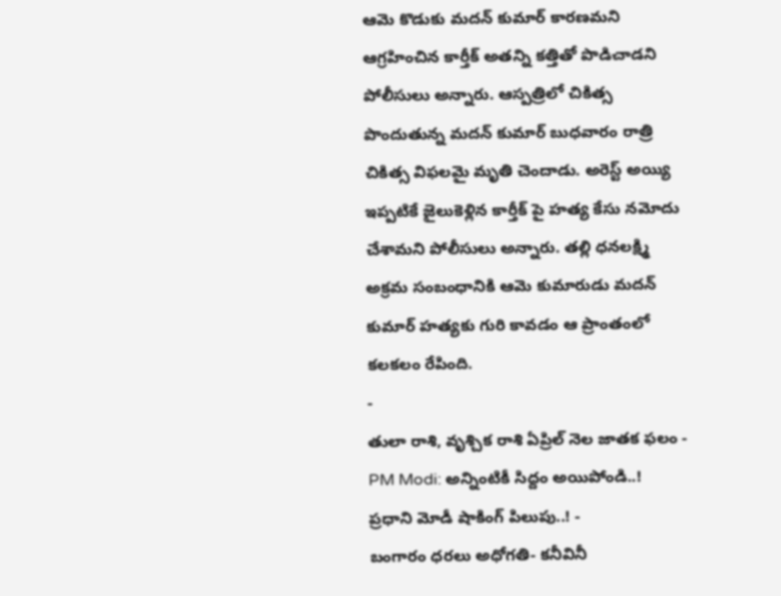ఆమె కొడుకు మదన్ కుమార్ కారణమని ఆగ్రహించిన కార్తీక్ అతన్ని కత్తితో పొడిచాడని పోలీసులు అన్నారు. ఆస్పత్రిలో చికిత్స పొందుతున్న మదన్ కుమార్ బుధవారం రాత్రి చికిత్స విఫలమై మృతి చెందాడు. అరెస్ట్ అయ్యి ఇప్పటికే జైలుకెళ్లిన కార్తీక్ పై హత్య కేసు నమోదు చేశామని పోలీసులు అన్నారు. తల్లి ధనలక్ష్మి అక్రమ సంబంధానికి ఆమె కుమారుడు మదన్ కుమార్ హత్యకు గురి కావడం ఆ ప్రాంతంలో కలకలం రేపింది.
-
తులా రాశి, వృశ్చిక రాశి ఏప్రిల్ నెల జాతక ఫలం -
PM Modi: అన్నింటికీ సిద్దం అయిపోండి..! ప్రధాని మోడీ షాకింగ్ పిలుపు..! -
బంగారం ధరలు అధోగతి- కనీవినీ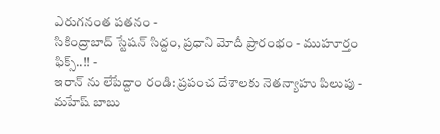ఎరుగనంత పతనం -
సికింద్రాబాద్ స్టేషన్ సిద్దం, ప్రధాని మోదీ ప్రారంభం - ముహూర్తం ఫిక్స్..!! -
ఇరాన్ ను లేపేద్దాం రండి: ప్రపంచ దేశాలకు నెతన్యాహు పిలుపు -
మహేష్ బాబు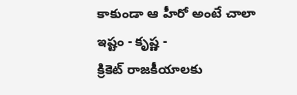కాకుండా ఆ హీరో అంటే చాలా ఇష్టం - కృష్ణ -
క్రికెట్ రాజకీయాలకు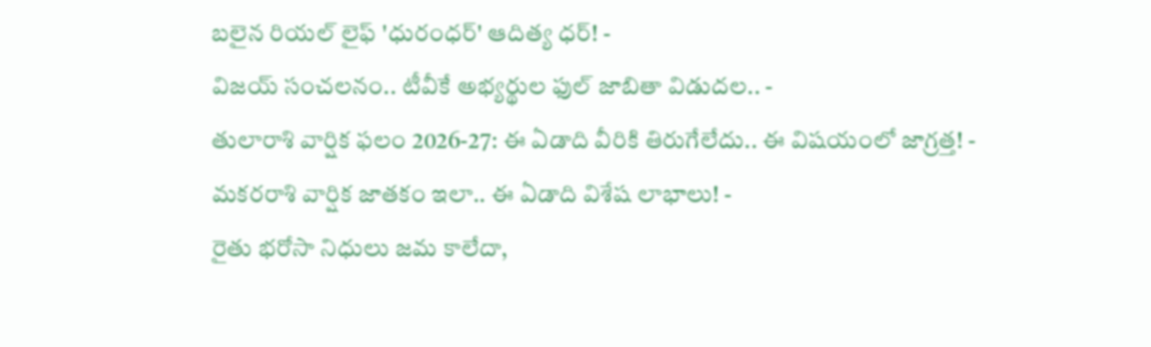బలైన రియల్ లైఫ్ 'ధురంధర్' ఆదిత్య ధర్! -
విజయ్ సంచలనం.. టీవీకే అభ్యర్థుల ఫుల్ జాబితా విడుదల.. -
తులారాశి వార్షిక ఫలం 2026-27: ఈ ఏడాది వీరికి తిరుగేలేదు.. ఈ విషయంలో జాగ్రత్త! -
మకరరాశి వార్షిక జాతకం ఇలా.. ఈ ఏడాది విశేష లాభాలు! -
రైతు భరోసా నిధులు జమ కాలేదా,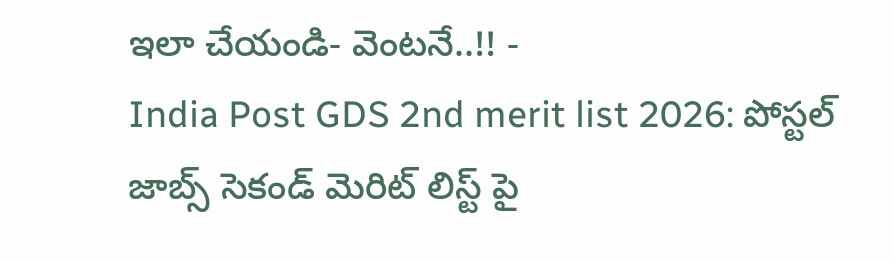ఇలా చేయండి- వెంటనే..!! -
India Post GDS 2nd merit list 2026: పోస్టల్ జాబ్స్ సెకండ్ మెరిట్ లిస్ట్ పై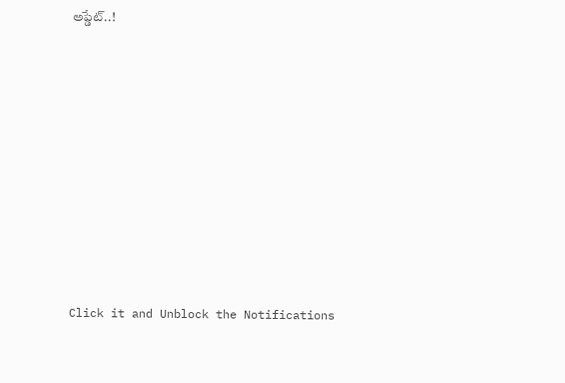అప్డేట్..!












Click it and Unblock the Notifications